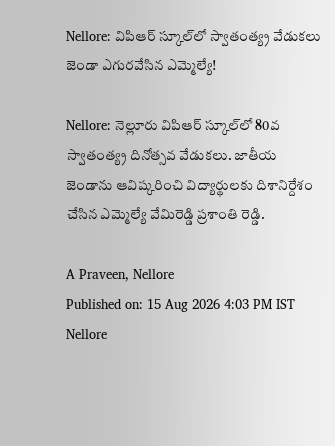Nellore: విపిఆర్ స్కూల్‌లో స్వాతంత్య్ర వేడుకలు జెండా ఎగురవేసిన ఎమ్మెల్యే!

Nellore: నెల్లూరు విపిఆర్ స్కూల్‌లో 80వ స్వాతంత్య్ర దినోత్సవ వేడుకలు. జాతీయ జెండాను ఆవిష్కరించి విద్యార్థులకు దిశానిర్దేశం చేసిన ఎమ్మెల్యే వేమిరెడ్డి ప్రశాంతి రెడ్డి.

A Praveen, Nellore
Published on: 15 Aug 2026 4:03 PM IST
Nellore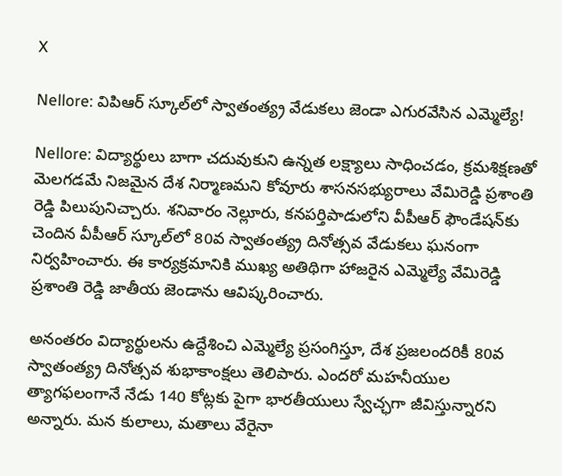X

Nellore: విపిఆర్ స్కూల్‌లో స్వాతంత్య్ర వేడుకలు జెండా ఎగురవేసిన ఎమ్మెల్యే!

Nellore: విద్యార్థులు బాగా చదువుకుని ఉన్నత లక్ష్యాలు సాధించడం, క్రమశిక్షణతో మెలగడమే నిజమైన దేశ నిర్మాణమని కోవూరు శాసనసభ్యురాలు వేమిరెడ్డి ప్రశాంతి రెడ్డి పిలుపునిచ్చారు. శనివారం నెల్లూరు, కనపర్తిపాడులోని వీపీఆర్ ఫౌండేషన్‌కు చెందిన వీపీఆర్ స్కూల్‌లో 80వ స్వాతంత్య్ర దినోత్సవ వేడుకలు ఘనంగా నిర్వహించారు. ఈ కార్యక్రమానికి ముఖ్య అతిథిగా హాజరైన ఎమ్మెల్యే వేమిరెడ్డి ప్రశాంతి రెడ్డి జాతీయ జెండాను ఆవిష్కరించారు.

అనంతరం విద్యార్థులను ఉద్దేశించి ఎమ్మెల్యే ప్రసంగిస్తూ, దేశ ప్రజలందరికీ 80వ స్వాతంత్య్ర దినోత్సవ శుభాకాంక్షలు తెలిపారు. ఎందరో మహనీయుల త్యాగఫలంగానే నేడు 140 కోట్లకు పైగా భారతీయులు స్వేచ్ఛగా జీవిస్తున్నారని అన్నారు. మన కులాలు, మతాలు వేరైనా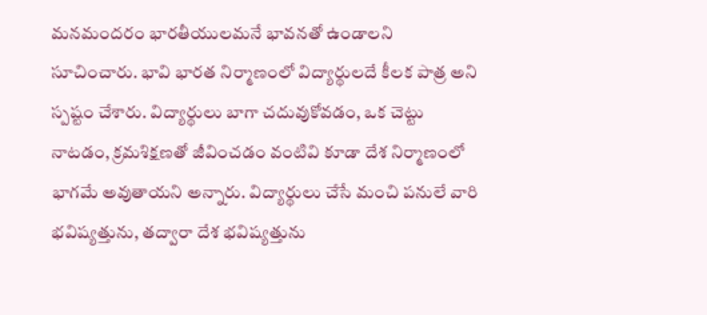మనమందరం భారతీయులమనే భావనతో ఉండాలని సూచించారు. భావి భారత నిర్మాణంలో విద్యార్థులదే కీలక పాత్ర అని స్పష్టం చేశారు. విద్యార్థులు బాగా చదువుకోవడం, ఒక చెట్టు నాటడం, క్రమశిక్షణతో జీవించడం వంటివి కూడా దేశ నిర్మాణంలో భాగమే అవుతాయని అన్నారు. విద్యార్థులు చేసే మంచి పనులే వారి భవిష్యత్తును, తద్వారా దేశ భవిష్యత్తును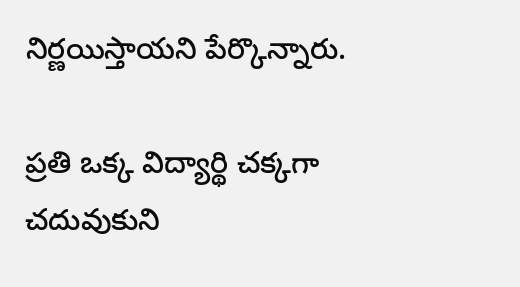నిర్ణయిస్తాయని పేర్కొన్నారు.

ప్రతి ఒక్క విద్యార్థి చక్కగా చదువుకుని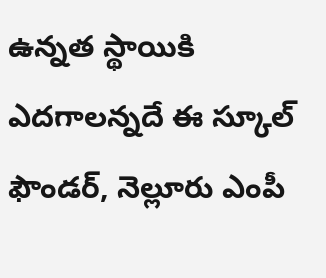ఉన్నత స్థాయికి ఎదగాలన్నదే ఈ స్కూల్ ఫౌండర్, నెల్లూరు ఎంపీ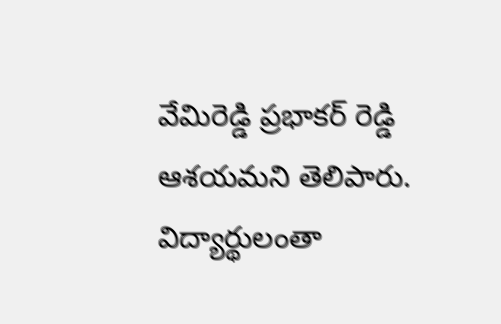వేమిరెడ్డి ప్రభాకర్ రెడ్డి ఆశయమని తెలిపారు. విద్యార్థులంతా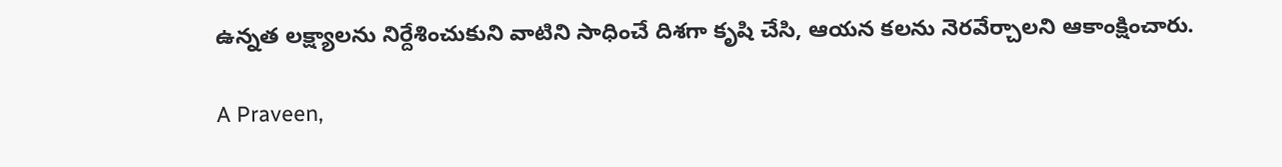ఉన్నత లక్ష్యాలను నిర్దేశించుకుని వాటిని సాధించే దిశగా కృషి చేసి, ఆయన కలను నెరవేర్చాలని ఆకాంక్షించారు.

A Praveen,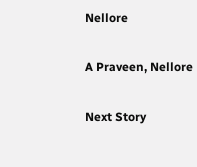Nellore

A Praveen, Nellore

Next Story